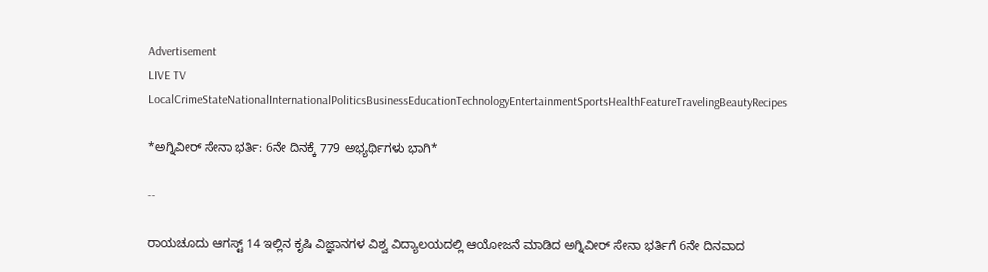Advertisement
LIVE TV LocalCrimeStateNationalInternationalPoliticsBusinessEducationTechnologyEntertainmentSportsHealthFeatureTravelingBeautyRecipes

*ಅಗ್ನಿವೀರ್ ಸೇನಾ ಭರ್ತಿ: 6ನೇ ದಿನಕ್ಕೆ 779 ಅಭ್ಯರ್ಥಿಗಳು ಭಾಗಿ*

--

ರಾಯಚೂದು ಆಗಸ್ಟ್ 14 ಇಲ್ಲಿನ ಕೃಷಿ ವಿಜ್ಞಾನಗಳ ವಿಶ್ವ ವಿದ್ಯಾಲಯದಲ್ಲಿ ಆಯೋಜನೆ ಮಾಡಿದ ಅಗ್ನಿವೀರ್ ಸೇನಾ ಭರ್ತಿಗೆ 6ನೇ ದಿನವಾದ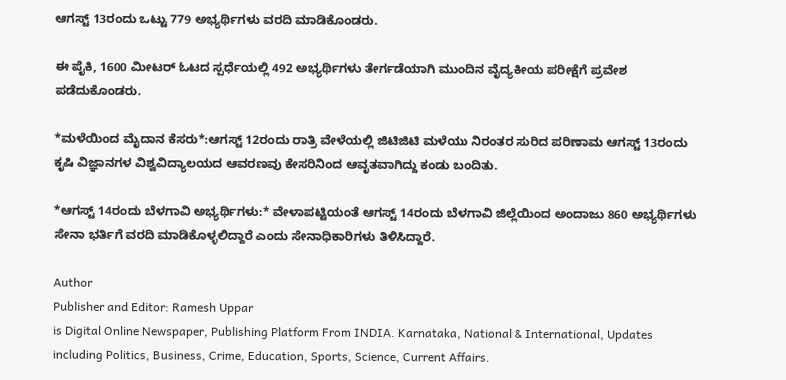ಆಗಸ್ಟ್ 13ರಂದು ಒಟ್ಟು 779 ಅಭ್ಯರ್ಥಿಗಳು ವರದಿ ಮಾಡಿಕೊಂಡರು.

ಈ ಪೈಕಿ, 1600 ಮೀಟರ್ ಓಟದ ಸ್ಪರ್ಧೆಯಲ್ಲಿ 492 ಅಭ್ಯರ್ಥಿಗಳು ತೇರ್ಗಡೆಯಾಗಿ ಮುಂದಿನ ವೈದ್ಯಕೀಯ ಪರೀಕ್ಷೆಗೆ ಪ್ರವೇಶ ಪಡೆದುಕೊಂಡರು.

*ಮಳೆಯಿಂದ ಮೈದಾನ ಕೆಸರು*:ಆಗಸ್ಟ್ 12ರಂದು ರಾತ್ರಿ ವೇಳೆಯಲ್ಲಿ ಜಿಟಿಜಿಟಿ ಮಳೆಯು ನಿರಂತರ ಸುರಿದ ಪರಿಣಾಮ ಆಗಸ್ಟ್ 13ರಂದು ಕೃಷಿ ವಿಜ್ಞಾನಗಳ ವಿಶ್ವವಿದ್ಯಾಲಯದ ಆವರಣವು ಕೇಸರಿನಿಂದ ಆವೃತವಾಗಿದ್ದು ಕಂಡು ಬಂದಿತು.

*ಆಗಸ್ಟ್ 14ರಂದು ಬೆಳಗಾವಿ ಅಭ್ಯರ್ಥಿಗಳು:* ವೇಳಾಪಟ್ಟಿಯಂತೆ ಆಗಸ್ಟ್ 14ರಂದು ಬೆಳಗಾವಿ ಜಿಲ್ಲೆಯಿಂದ ಅಂದಾಜು 860 ಅಭ್ಯರ್ಥಿಗಳು ಸೇನಾ ಭರ್ತಿಗೆ ವರದಿ ಮಾಡಿಕೊಳ್ಳಲಿದ್ದಾರೆ ಎಂದು ಸೇನಾಧಿಕಾರಿಗಳು ತಿಳಿಸಿದ್ದಾರೆ.

Author
Publisher and Editor: Ramesh Uppar
is Digital Online Newspaper, Publishing Platform From INDIA. Karnataka, National & International, Updates including Politics, Business, Crime, Education, Sports, Science, Current Affairs.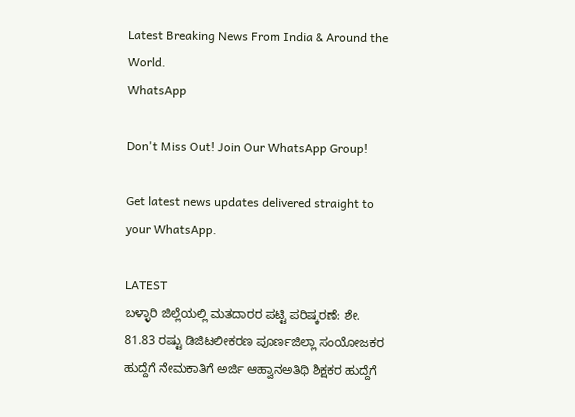Latest Breaking News From India & Around the World.
WhatsApp

Don't Miss Out! Join Our WhatsApp Group!

Get latest news updates delivered straight to your WhatsApp.

LATEST
ಬಳ್ಳಾರಿ ಜಿಲ್ಲೆಯಲ್ಲಿ ಮತದಾರರ ಪಟ್ಟಿ ಪರಿಷ್ಕರಣೆ: ಶೇ. 81.83 ರಷ್ಟು ಡಿಜಿಟಲೀಕರಣ ಪೂರ್ಣಜಿಲ್ಲಾ ಸಂಯೋಜಕರ ಹುದ್ದೆಗೆ ನೇಮಕಾತಿಗೆ ಅರ್ಜಿ ಆಹ್ವಾನಅತಿಥಿ ಶಿಕ್ಷಕರ ಹುದ್ದೆಗೆ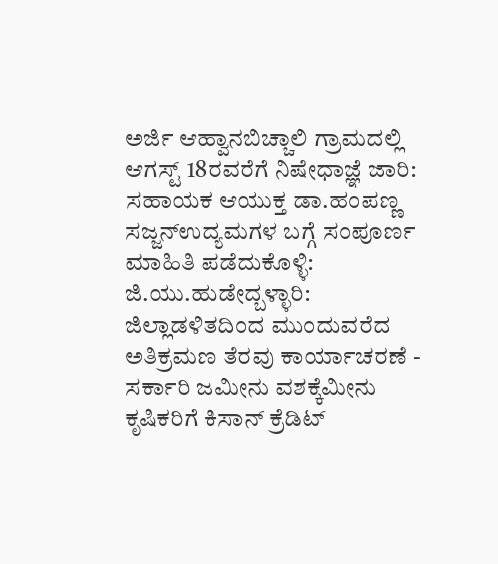ಅರ್ಜಿ ಆಹ್ವಾನಬಿಚ್ಚಾಲಿ ಗ್ರಾಮದಲ್ಲಿ ಆಗಸ್ಟ್ 18ರವರೆಗೆ ನಿಷೇಧಾಜ್ಞೆ ಜಾರಿ: ಸಹಾಯಕ ಆಯುಕ್ತ ಡಾ.ಹಂಪಣ್ಣ ಸಜ್ಜನ್ಉದ್ಯಮಗಳ ಬಗ್ಗೆ ಸಂಪೂರ್ಣ ಮಾಹಿತಿ ಪಡೆದುಕೊಳ್ಳಿ: ಜಿ.ಯು.ಹುಡೇದ್ಬಳ್ಳಾರಿ: ಜಿಲ್ಲಾಡಳಿತದಿಂದ ಮುಂದುವರೆದ ಅತಿಕ್ರಮಣ ತೆರವು ಕಾರ್ಯಾಚರಣೆ - ಸರ್ಕಾರಿ ಜಮೀನು ವಶಕ್ಕೆಮೀನು ಕೃಷಿಕರಿಗೆ ಕಿಸಾನ್ ಕ್ರೆಡಿಟ್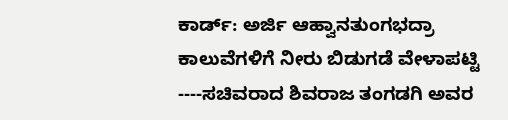ಕಾರ್ಡ್: ಅರ್ಜಿ ಆಹ್ವಾನತುಂಗಭದ್ರಾ ಕಾಲುವೆಗಳಿಗೆ ನೀರು ಬಿಡುಗಡೆ ವೇಳಾಪಟ್ಟಿ ----ಸಚಿವರಾದ ಶಿವರಾಜ ತಂಗಡಗಿ ಅವರ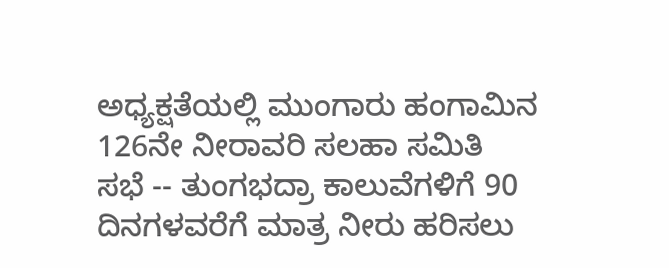ಅಧ್ಯಕ್ಷತೆಯಲ್ಲಿ ಮುಂಗಾರು ಹಂಗಾಮಿನ 126ನೇ ನೀರಾವರಿ ಸಲಹಾ ಸಮಿತಿ ಸಭೆ -- ತುಂಗಭದ್ರಾ ಕಾಲುವೆಗಳಿಗೆ 90 ದಿನಗಳವರೆಗೆ ಮಾತ್ರ ನೀರು ಹರಿಸಲು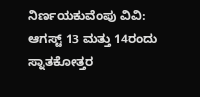ನಿರ್ಣಯಕುವೆಂಪು ವಿವಿ: ಆಗಸ್ಟ್ 13 ಮತ್ತು 14ರಂದು ಸ್ನಾತಕೋತ್ತರ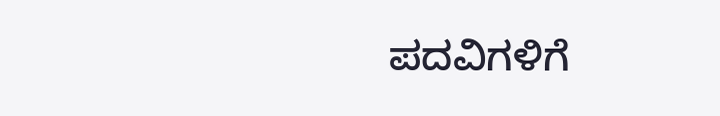ಪದವಿಗಳಿಗೆ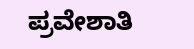ಪ್ರವೇಶಾತಿ